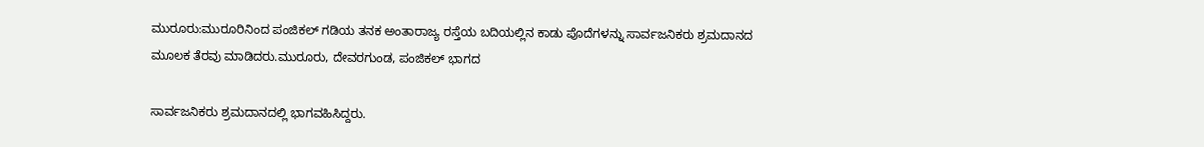ಮುರೂರು:ಮುರೂರಿನಿಂದ ಪಂಜಿಕಲ್ ಗಡಿಯ ತನಕ ಅಂತಾರಾಜ್ಯ ರಸ್ತೆಯ ಬದಿಯಲ್ಲಿನ ಕಾಡು ಪೊದೆಗಳನ್ನು ಸಾರ್ವಜನಿಕರು ಶ್ರಮದಾನದ ಮೂಲಕ ತೆರವು ಮಾಡಿದರು.ಮುರೂರು, ದೇವರಗುಂಡ, ಪಂಜಿಕಲ್ ಭಾಗದ

ಸಾರ್ವಜನಿಕರು ಶ್ರಮದಾನದಲ್ಲಿ ಭಾಗವಹಿಸಿದ್ದರು.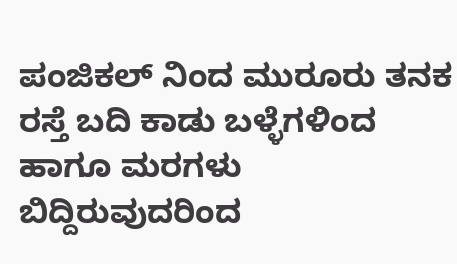ಪಂಜಿಕಲ್ ನಿಂದ ಮುರೂರು ತನಕ ರಸ್ತೆ ಬದಿ ಕಾಡು ಬಳ್ಳೆಗಳಿಂದ ಹಾಗೂ ಮರಗಳು ಬಿದ್ದಿರುವುದರಿಂದ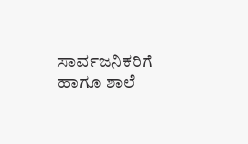ಸಾರ್ವಜನಿಕರಿಗೆ ಹಾಗೂ ಶಾಲೆ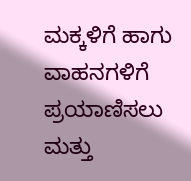ಮಕ್ಕಳಿಗೆ ಹಾಗು ವಾಹನಗಳಿಗೆ ಪ್ರಯಾಣಿಸಲು ಮತ್ತು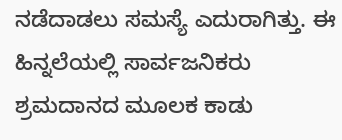ನಡೆದಾಡಲು ಸಮಸ್ಯೆ ಎದುರಾಗಿತ್ತು. ಈ ಹಿನ್ನಲೆಯಲ್ಲಿ ಸಾರ್ವಜನಿಕರು ಶ್ರಮದಾನದ ಮೂಲಕ ಕಾಡು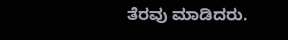ತೆರವು ಮಾಡಿದರು.